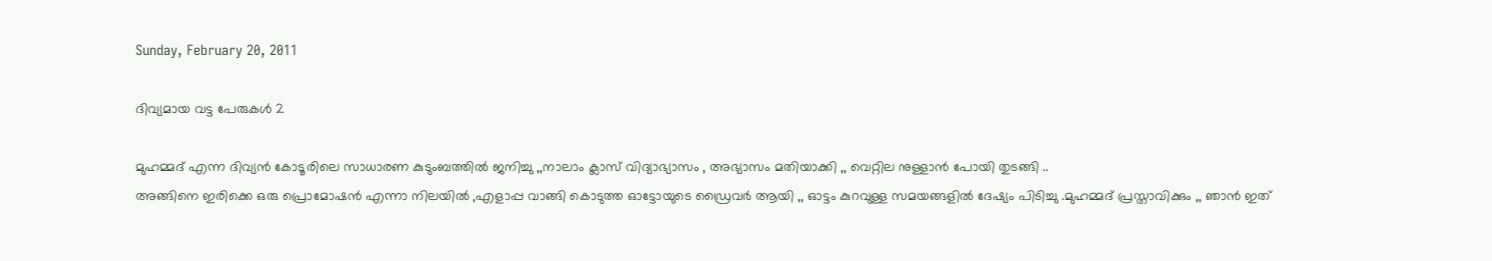Sunday, February 20, 2011

ദിവ്യമായ വട്ട പേരുകള്‍ 2

മുഹമ്മദ്‌ എന്ന ദിവ്യന്‍ കോടൂരിലെ സാധാരണ കുടുംബത്തില്‍ ജനിച്ചു ,,നാലാം ക്ലാസ്‌ വിദ്യാഭ്യാസം , അഭ്യാസം മതിയാക്കി ,, വെറ്റില നുള്ളാന്‍ പോയി തുടങ്ങി ..
അങ്ങിനെ ഇരിക്കെ ഒരു പ്രൊമോഷന്‍ എന്നാ നിലയില്‍ ,എളാപ്പ വാങ്ങി കൊടുത്ത ഓട്ടോയുടെ ഡ്രൈവര്‍ ആയി ,, ഓട്ടം കുറവുള്ള സമയങ്ങളില്‍ ദേഷ്യം പിടിച്ചു .മുഹമ്മദ്‌ പ്രസ്താവിക്കും ,, ഞാന്‍ ഇത്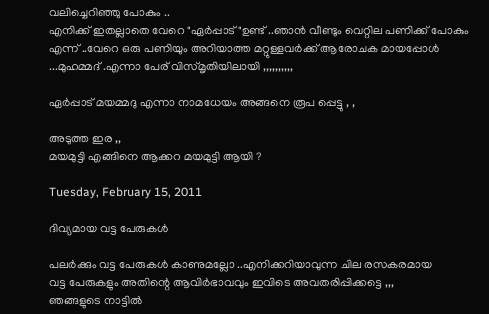വലിച്ചെറിഞ്ഞു പോകും ..
എനിക്ക് ഇതല്ലാതെ വേറെ "ഏര്‍പ്പാട് "ഉണ്ട് ..ഞാന്‍ വീണ്ടും വെറ്റില പണിക്ക് പോകും എന്ന് ..വേറെ ഒരു പണിയും അറിയാത്ത മറ്റുള്ളവര്‍ക്ക് ആരോചക മായപ്പോള്‍ ...മുഹമ്മദ്‌ .എന്നാ പേര് വിസ്മൃതിയിലായി ,,,,,,,,,,

ഏര്‍പ്പാട് മയമ്മദു എന്നാ നാമധേയം അങ്ങനെ രൂപ പ്പെട്ടു , ,

അടുത്ത ഇര ,,
മയമുട്ടി എങ്ങിനെ ആക്കറ മയമുട്ടി ആയി ?

Tuesday, February 15, 2011

ദിവ്യമായ വട്ട പേരുകള്‍

പലര്‍ക്കും വട്ട പേരുകള്‍ കാണുമല്ലോ ..എനിക്കറിയാവുന്ന ചില രസകരമായ
വട്ട പേരുകളും അതിന്റെ ആവിര്‍ഭാവവും ഇവിടെ അവതരിപ്പിക്കട്ടെ ,,,
ഞങ്ങളുടെ നാട്ടില്‍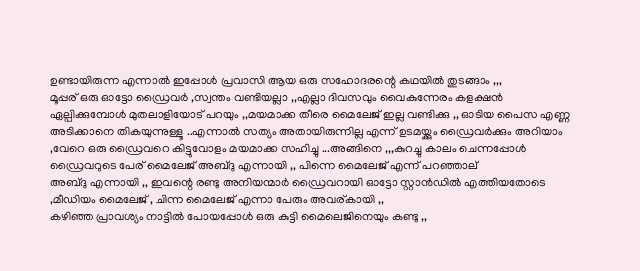ഉണ്ടായിരുന്ന എന്നാല്‍ ഇപ്പോള്‍ പ്രവാസി ആയ ഒരു സഹോദരന്റെ കഥയില്‍ തുടങ്ങാം ,,,
മൂപ്പര് ഒരു ഓട്ടോ ഡ്രൈവര്‍ ,സ്വന്തം വണ്ടിയല്ലാ ,,എല്ലാ ദിവസവും വൈകുന്നേരം കളക്ഷന്‍ ഏല്പിക്കുമ്പോള്‍ മുതലാളിയോട് പറയും ,,മയമാക്ക തീരെ മൈലേജ് ഇല്ല വണ്ടിക്കു ,, ഓടിയ പൈസ എണ്ണ അടിക്കാനെ തികയുന്നുള്ളൂ ..എന്നാല്‍ സത്യം അതായിരുന്നില്ല എന്ന് ഉടമയ്ക്കും ഡ്രൈവര്‍ക്കും അറിയാം ,വേറെ ഒരു ഡ്രൈവറെ കിട്ടുവോളം മയമാക്ക സഹിച്ചു ...അങ്ങിനെ ,,,കുറച്ചു കാലം ചെന്നപ്പോള്‍ ഡ്രൈവറുടെ പേര് മൈലേജ് അബ്ദു എന്നായി ,, പിന്നെ മൈലേജ് എന്ന് പറഞ്ഞാല്
അബ്ദു എന്നായി ,, ഇവന്റെ രണ്ടു അനിയന്മാര്‍ ഡ്രൈവറായി ഓട്ടോ സ്റ്റാന്‍ഡില്‍ എത്തിയതോടെ ,മീഡിയം മൈലേജ് , ചിന്ന മൈലേജ് എന്നാ പേരും അവര്കായി ,,
കഴിഞ്ഞ പ്രാവശ്യം നാട്ടില്‍ പോയപ്പോള്‍ ഒരു കുട്ടി മൈലെജിനെയും കണ്ടു ,,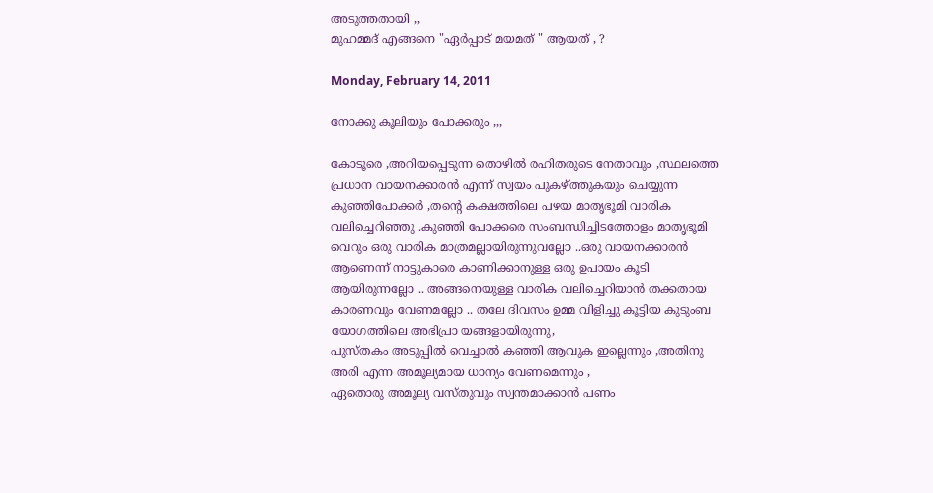അടുത്തതായി ,,
മുഹമ്മദ്‌ എങ്ങനെ "ഏര്‍പ്പാട് മയമത് " ആയത് , ?

Monday, February 14, 2011

നോക്കു കൂലിയും പോക്കരും ,,,

കോടൂരെ ,അറിയപ്പെടുന്ന തൊഴില്‍ രഹിതരുടെ നേതാവും ,സ്ഥലത്തെ പ്രധാന വായനക്കാരന്‍ എന്ന് സ്വയം പുകഴ്ത്തുകയും ചെയ്യുന്ന കുഞ്ഞിപോക്കര്‍ ,തന്റെ കക്ഷത്തിലെ പഴയ മാതൃഭൂമി വാരിക വലിച്ചെറിഞ്ഞു .കുഞ്ഞി പോക്കരെ സംബന്ധിച്ചിടത്തോളം മാതൃഭൂമി വെറും ഒരു വാരിക മാത്രമല്ലായിരുന്നുവല്ലോ ..ഒരു വായനക്കാരന്‍ ആണെന്ന് നാട്ടുകാരെ കാണിക്കാനുള്ള ഒരു ഉപായം കൂടി ആയിരുന്നല്ലോ .. അങ്ങനെയുള്ള വാരിക വലിച്ചെറിയാന്‍ തക്കതായ കാരണവും വേണമല്ലോ .. തലേ ദിവസം ഉമ്മ വിളിച്ചു കൂട്ടിയ കുടുംബ യോഗത്തിലെ അഭിപ്രാ യങ്ങളായിരുന്നു,
പുസ്തകം അടുപ്പില്‍ വെച്ചാല്‍ കഞ്ഞി ആവുക ഇല്ലെന്നും ,അതിനു അരി എന്ന അമൂല്യമായ ധാന്യം വേണമെന്നും ,
ഏതൊരു അമൂല്യ വസ്തുവും സ്വന്തമാക്കാന്‍ പണം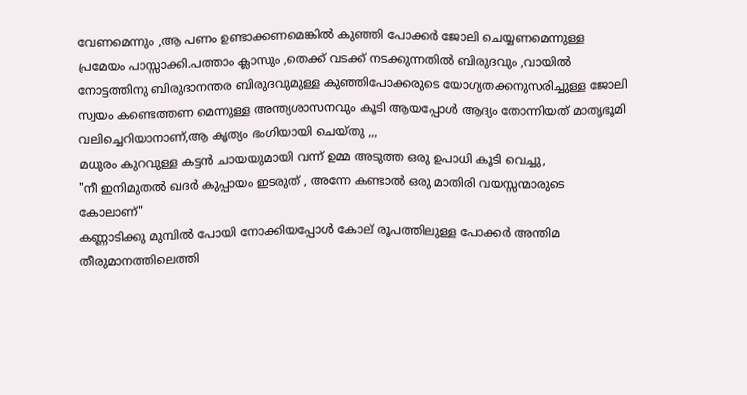വേണമെന്നും ,ആ പണം ഉണ്ടാക്കണമെങ്കില്‍ കുഞ്ഞി പോക്കര്‍ ജോലി ചെയ്യണമെന്നുള്ള പ്രമേയം പാസ്സാക്കി.പത്താം ക്ലാസും ,തെക്ക് വടക്ക് നടക്കുന്നതില്‍ ബിരുദവും ,വായില്‍ നോട്ടത്തിനു ബിരുദാനന്തര ബിരുദവുമുള്ള കുഞ്ഞിപോക്കരുടെ യോഗ്യതക്കനുസരിച്ചുള്ള ജോലി സ്വയം കണ്ടെത്തണ മെന്നുള്ള അന്ത്യശാസനവും കൂടി ആയപ്പോള്‍ ആദ്യം തോന്നിയത് മാതൃഭൂമി വലിച്ചെറിയാനാണ്,ആ കൃത്യം ഭംഗിയായി ചെയ്തു ,,,
മധുരം കുറവുള്ള കട്ടന്‍ ചായയുമായി വന്ന്‍ ഉമ്മ അടുത്ത ഒരു ഉപാധി കൂടി വെച്ചു,
"നീ ഇനിമുതല്‍ ഖദര്‍ കുപ്പായം ഇടരുത് , അന്നേ കണ്ടാല്‍ ഒരു മാതിരി വയസ്സന്മാരുടെ കോലാണ്"
കണ്ണാടിക്കു മുമ്പില്‍ പോയി നോക്കിയപ്പോള്‍ കോല് രൂപത്തിലുള്ള പോക്കര്‍ അന്തിമ തീരുമാനത്തിലെത്തി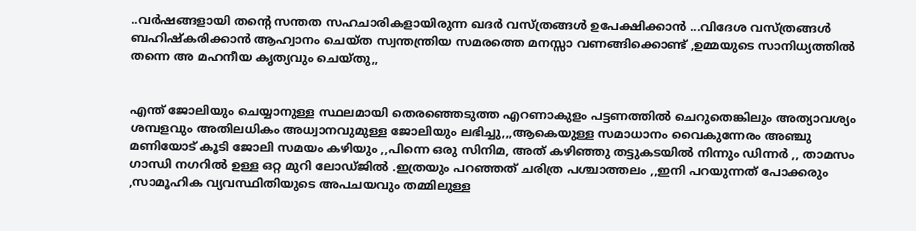..വര്‍ഷങ്ങളായി തന്റെ സന്തത സഹചാരികളായിരുന്ന ഖദര്‍ വസ്ത്രങ്ങള്‍ ഉപേക്ഷിക്കാന്‍ ...വിദേശ വസ്ത്രങ്ങള്‍ ബഹിഷ്കരിക്കാന്‍ ആഹ്വാനം ചെയ്ത സ്വന്തന്ത്രിയ സമരത്തെ മനസ്സാ വണങ്ങിക്കൊണ്ട് ,ഉമ്മയുടെ സാനിധ്യത്തില്‍ തന്നെ അ മഹനീയ കൃത്യവും ചെയ്തു,,


എന്ത് ജോലിയും ചെയ്യാനുള്ള സ്ഥലമായി തെരഞ്ഞെടുത്ത എറണാകുളം പട്ടണത്തില്‍ ചെറുതെങ്കിലും അത്യാവശ്യം ശമ്പളവും അതിലധികം അധ്വാനവുമുള്ള ജോലിയും ലഭിച്ചു,,,ആകെയുള്ള സമാധാനം വൈകുന്നേരം അഞ്ചു മണിയോട് കൂടി ജോലി സമയം കഴിയും ,,പിന്നെ ഒരു സിനിമ, അത് കഴിഞ്ഞു തട്ടുകടയില്‍ നിന്നും ഡിന്നര്‍ ,, താമസം ഗാന്ധി നഗറില്‍ ഉള്ള ഒറ്റ മുറി ലോഡ്ജില്‍ .ഇത്രയും പറഞ്ഞത് ചരിത്ര പശ്ചാത്തലം ,,ഇനി പറയുന്നത് പോക്കരും ,സാമൂഹിക വ്യവസ്ഥിതിയുടെ അപചയവും തമ്മിലുള്ള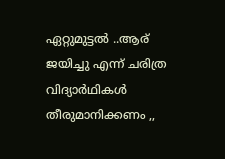ഏറ്റുമുട്ടല്‍ ..ആര് ജയിച്ചു എന്ന് ചരിത്ര വിദ്യാര്‍ഥികള്‍ തീരുമാനിക്കണം ,,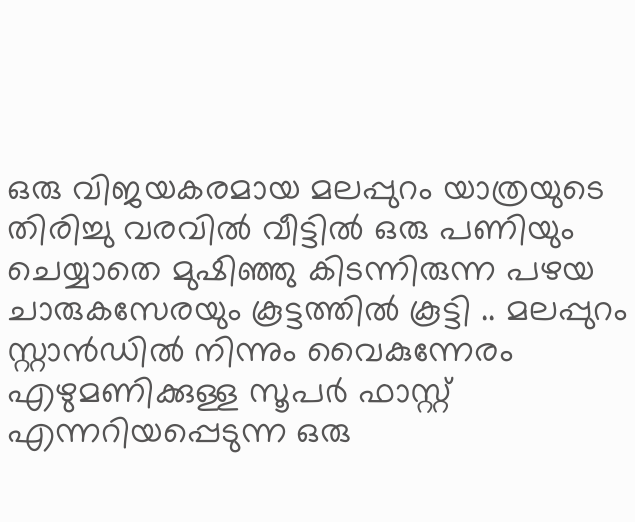ഒരു വിജയകരമായ മലപ്പുറം യാത്രയുടെ തിരിച്ചു വരവില്‍ വീട്ടില്‍ ഒരു പണിയും ചെയ്യാതെ മുഷിഞ്ഞു കിടന്നിരുന്ന പഴയ ചാരുകസേരയും കൂട്ടത്തില്‍ കൂട്ടി .. മലപ്പുറം സ്റ്റാന്‍ഡില്‍ നിന്നും വൈകുന്നേരം എഴുമണിക്കുള്ള സൂപര്‍ ഫാസ്റ്റ് എന്നറിയപ്പെടുന്ന ഒരു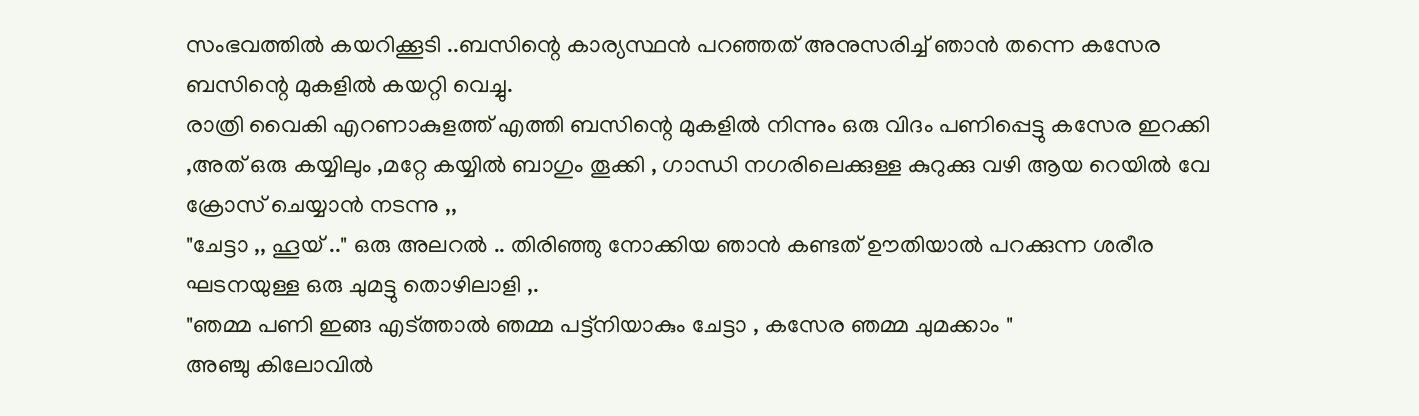സംഭവത്തില്‍ കയറിക്കൂടി ..ബസിന്റെ കാര്യസ്ഥന്‍ പറഞ്ഞത് അനുസരിച്ച് ഞാന്‍ തന്നെ കസേര ബസിന്റെ മുകളില്‍ കയറ്റി വെച്ചു.
രാത്രി വൈകി എറണാകുളത്ത് എത്തി ബസിന്റെ മുകളില്‍ നിന്നും ഒരു വിദം പണിപ്പെട്ടു കസേര ഇറക്കി ,അത് ഒരു കയ്യിലും ,മറ്റേ കയ്യില്‍ ബാഗും തൂക്കി , ഗാന്ധി നഗരിലെക്കുള്ള കുറുക്കു വഴി ആയ റെയില്‍ വേ ക്രോസ് ചെയ്യാന്‍ നടന്നു ,,
"ചേട്ടാ ,, ഹൂയ് .." ഒരു അലറല്‍ .. തിരിഞ്ഞു നോക്കിയ ഞാന്‍ കണ്ടത് ഊതിയാല്‍ പറക്കുന്ന ശരീര ഘടനയുള്ള ഒരു ചുമട്ടു തൊഴിലാളി ,.
"ഞമ്മ പണി ഇങ്ങ എട്ത്താല്‍ ഞമ്മ പട്ട്നിയാകും ചേട്ടാ , കസേര ഞമ്മ ചുമക്കാം "
അഞ്ചു കിലോവില്‍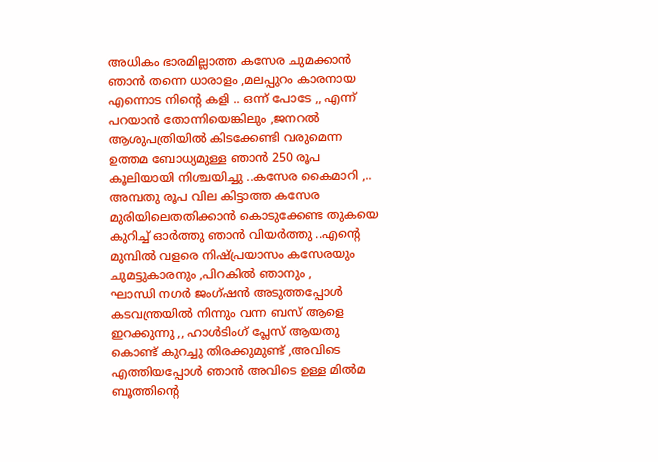അധികം ഭാരമില്ലാത്ത കസേര ചുമക്കാന്‍ ഞാന്‍ തന്നെ ധാരാളം ,മലപ്പുറം കാരനായ എന്നൊട നിന്റെ കളി .. ഒന്ന് പോടേ ,, എന്ന് പറയാന്‍ തോന്നിയെങ്കിലും ,ജനറല്‍ ആശുപത്രിയില്‍ കിടക്കേണ്ടി വരുമെന്ന ഉത്തമ ബോധ്യമുള്ള ഞാന്‍ 250 രൂപ കൂലിയായി നിശ്ചയിച്ചു ..കസേര കൈമാറി ,.. അമ്പതു രൂപ വില കിട്ടാത്ത കസേര മുരിയിലെതതിക്കാന്‍ കൊടുക്കേണ്ട തുകയെ കുറിച്ച് ഓര്‍ത്തു ഞാന്‍ വിയര്‍ത്തു ..എന്റെ മുമ്പില്‍ വളരെ നിഷ്പ്രയാസം കസേരയും ചുമട്ടുകാരനും ,പിറകില്‍ ഞാനും ,
ഘാന്ധി നഗര്‍ ജംഗ്ഷന്‍ അടുത്തപ്പോള്‍ കടവന്ത്രയില്‍ നിന്നും വന്ന ബസ് ആളെ ഇറക്കുന്നു ,, ഹാള്‍ടിംഗ് പ്ലേസ് ആയതു കൊണ്ട് കുറച്ചു തിരക്കുമുണ്ട് ,അവിടെ എത്തിയപ്പോള്‍ ഞാന്‍ അവിടെ ഉള്ള മില്‍മ ബൂത്തിന്റെ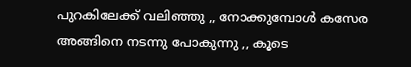പുറകിലേക്ക് വലിഞ്ഞു ,, നോക്കുമ്പോള്‍ കസേര അങ്ങിനെ നടന്നു പോകുന്നു ,, കൂടെ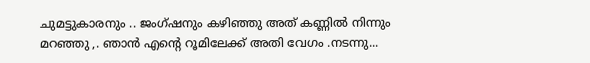ചുമട്ടുകാരനും .. ജംഗ്ഷനും കഴിഞ്ഞു അത് കണ്ണില്‍ നിന്നും മറഞ്ഞു ,. ഞാന്‍ എന്റെ റൂമിലേക്ക്‌ അതി വേഗം .നടന്നു...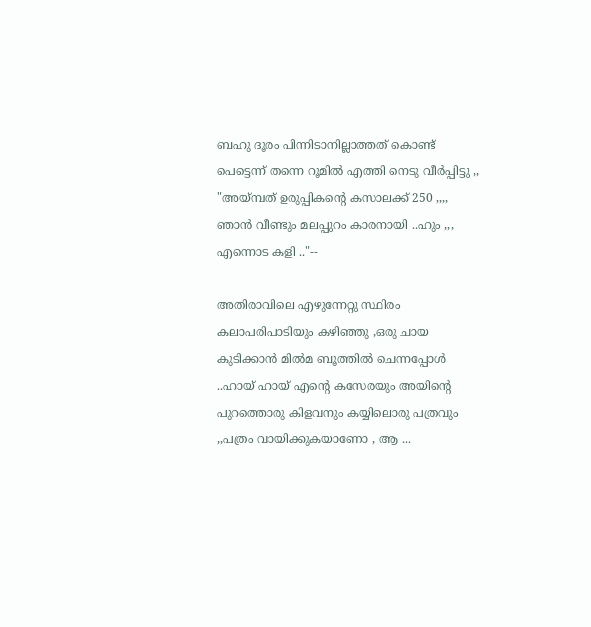ബഹു ദൂരം പിന്നിടാനില്ലാത്തത് കൊണ്ട് പെട്ടെന്ന് തന്നെ റൂമില്‍ എത്തി നെടു വീര്‍പ്പിട്ടു ,,
"അയ്മ്പത് ഉരുപ്പികന്റെ കസാലക്ക് 250 ,,,, ഞാന്‍ വീണ്ടും മലപ്പുറം കാരനായി ..ഹും ,,, എന്നൊട കളി .."--

അതിരാവിലെ എഴുന്നേറ്റു സ്ഥിരം കലാപരിപാടിയും കഴിഞ്ഞു ,ഒരു ചായ കുടിക്കാന്‍ മില്‍മ ബൂത്തില്‍ ചെന്നപ്പോള്‍ ..ഹായ്‌ ഹായ്‌ എന്റെ കസേരയും അയിന്റെ പുറത്തൊരു കിളവനും കയ്യിലൊരു പത്രവും ,,പത്രം വായിക്കുകയാണോ , ആ ...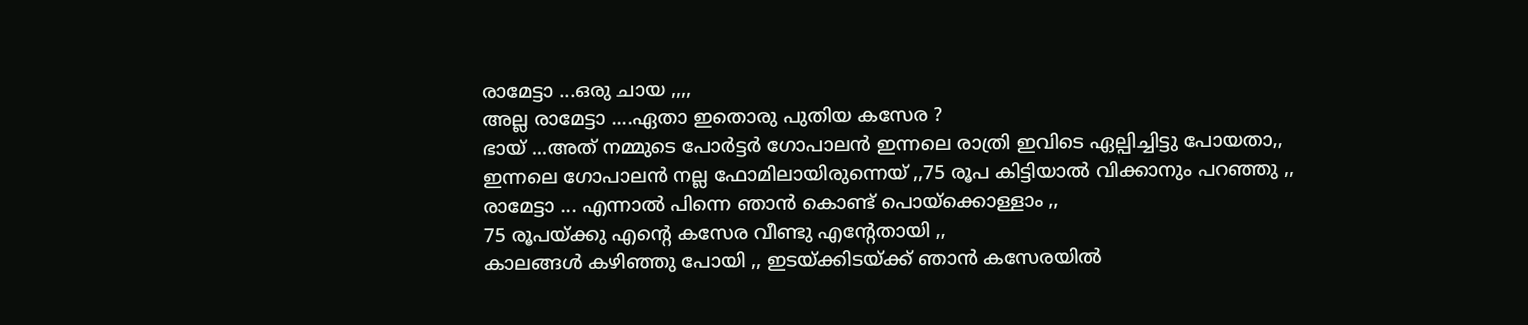രാമേട്ടാ ...ഒരു ചായ ,,,,
അല്ല രാമേട്ടാ ....ഏതാ ഇതൊരു പുതിയ കസേര ?
ഭായ് ...അത് നമ്മുടെ പോര്‍ട്ടര്‍ ഗോപാലന്‍ ഇന്നലെ രാത്രി ഇവിടെ ഏല്പിച്ചിട്ടു പോയതാ,,
ഇന്നലെ ഗോപാലന്‍ നല്ല ഫോമിലായിരുന്നെയ്‌ ,,75 രൂപ കിട്ടിയാല്‍ വിക്കാനും പറഞ്ഞു ,,
രാമേട്ടാ ... എന്നാല്‍ പിന്നെ ഞാന്‍ കൊണ്ട് പൊയ്ക്കൊള്ളാം ,,
75 രൂപയ്ക്കു എന്റെ കസേര വീണ്ടു എന്റേതായി ,,
കാലങ്ങള്‍ കഴിഞ്ഞു പോയി ,, ഇടയ്ക്കിടയ്ക്ക് ഞാന്‍ കസേരയില്‍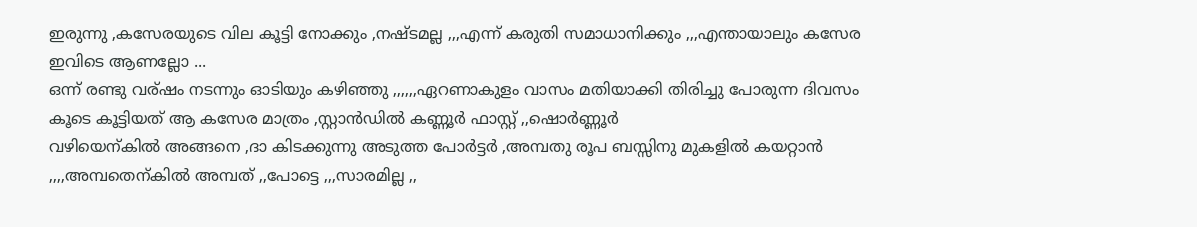ഇരുന്നു ,കസേരയുടെ വില കൂട്ടി നോക്കും ,നഷ്ടമല്ല ,,,എന്ന് കരുതി സമാധാനിക്കും ,,,എന്തായാലും കസേര ഇവിടെ ആണല്ലോ ...
ഒന്ന് രണ്ടു വര്ഷം നടന്നും ഓടിയും കഴിഞ്ഞു ,,,,,,ഏറണാകുളം വാസം മതിയാക്കി തിരിച്ചു പോരുന്ന ദിവസം കൂടെ കൂട്ടിയത് ആ കസേര മാത്രം ,സ്റ്റാന്‍ഡില്‍ കണ്ണൂര്‍ ഫാസ്റ്റ് ,,ഷൊര്‍ണ്ണൂര്‍
വഴിയെന്കില്‍ അങ്ങനെ ,ദാ കിടക്കുന്നു അടുത്ത പോര്‍ട്ടര്‍ ,അമ്പതു രൂപ ബസ്സിനു മുകളില്‍ കയറ്റാന്‍ ,,,,അമ്പതെന്കില്‍ അമ്പത് ,,പോട്ടെ ,,,സാരമില്ല ,,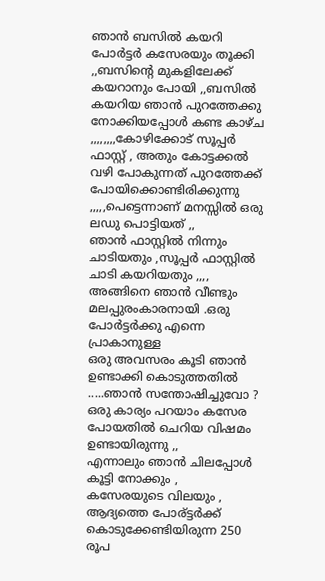ഞാന്‍ ബസില്‍ കയറി പോര്‍ട്ടര്‍ കസേരയും തൂക്കി ,,ബസിന്റെ മുകളിലേക്ക് കയറാനും പോയി ,,ബസില്‍ കയറിയ ഞാന്‍ പുറത്തേക്കു നോക്കിയപ്പോള്‍ കണ്ട കാഴ്ച ,,,,,,,,കോഴിക്കോട് സൂപ്പര്‍ ഫാസ്റ്റ്‌ , അതും കോട്ടക്കല്‍ വഴി പോകുന്നത് പുറത്തേക്ക് പോയിക്കൊണ്ടിരിക്കുന്നു ,,,,,പെട്ടെന്നാണ് മനസ്സില്‍ ഒരു ലഡു പൊട്ടിയത് ,,
ഞാന്‍ ഫാസ്റ്റില്‍ നിന്നും ചാടിയതും ,സൂപ്പര്‍ ഫാസ്റ്റില്‍ ചാടി കയറിയതും ,,,,
അങ്ങിനെ ഞാന്‍ വീണ്ടും മലപ്പുരംകാരനായി .ഒരു പോര്‍ട്ടര്‍ക്കു എന്നെ പ്രാകാനുള്ള
ഒരു അവസരം കൂടി ഞാന്‍ ഉണ്ടാക്കി കൊടുത്തതില്‍ .....ഞാന്‍ സന്തോഷിച്ചുവോ ?
ഒരു കാര്യം പറയാം കസേര പോയതില്‍ ചെറിയ വിഷമം ഉണ്ടായിരുന്നു ,,
എന്നാലും ഞാന്‍ ചിലപ്പോള്‍ കൂട്ടി നോക്കും ,
കസേരയുടെ വിലയും , ആദ്യത്തെ പോര്ട്ടര്‍ക്ക് കൊടുക്കേണ്ടിയിരുന്ന 250 രൂപ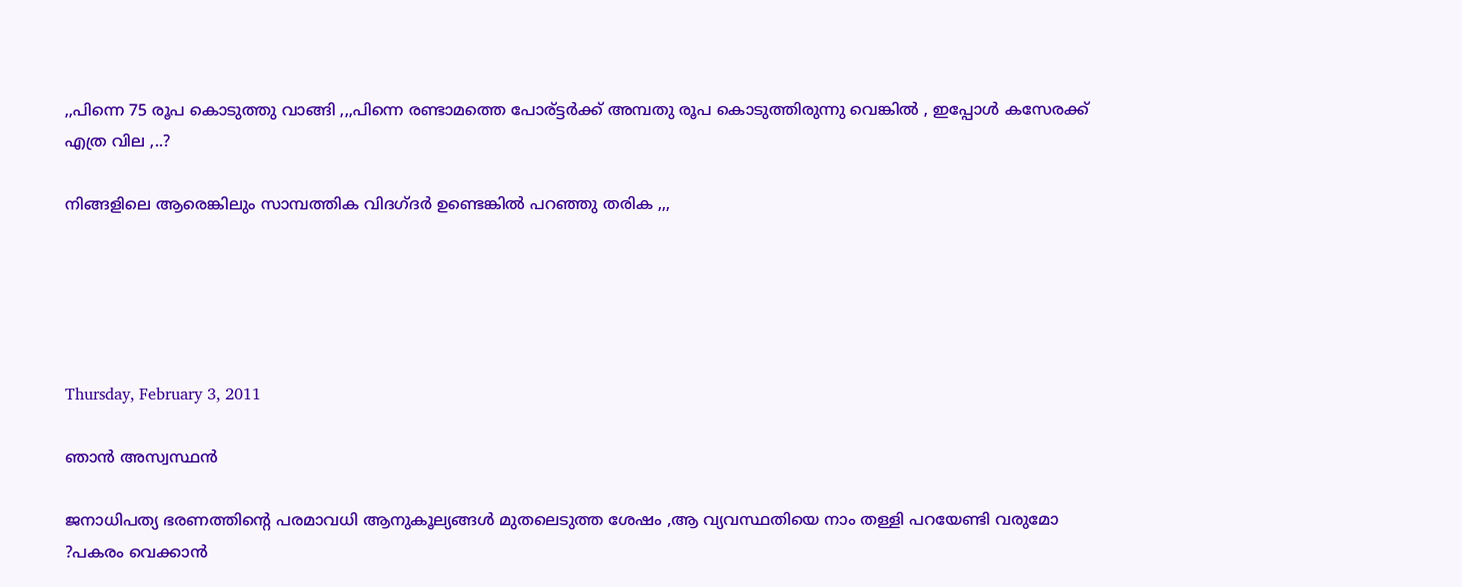,,പിന്നെ 75 രൂപ കൊടുത്തു വാങ്ങി ,,,പിന്നെ രണ്ടാമത്തെ പോര്ട്ടര്‍ക്ക് അമ്പതു രൂപ കൊടുത്തിരുന്നു വെങ്കില്‍ , ഇപ്പോള്‍ കസേരക്ക് എത്ര വില ,..?

നിങ്ങളിലെ ആരെങ്കിലും സാമ്പത്തിക വിദഗ്ദര്‍ ഉണ്ടെങ്കില്‍ പറഞ്ഞു തരിക ,,,





Thursday, February 3, 2011

ഞാന്‍ അസ്വസ്ഥന്‍

ജനാധിപത്യ ഭരണത്തിന്റെ പരമാവധി ആനുകൂല്യങ്ങള്‍ മുതലെടുത്ത ശേഷം ,ആ വ്യവസ്ഥതിയെ നാം തള്ളി പറയേണ്ടി വരുമോ ?പകരം വെക്കാന്‍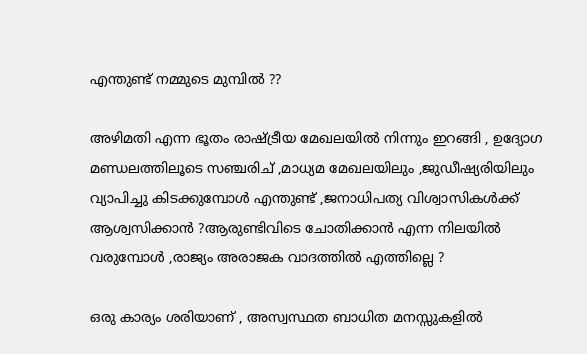എന്തുണ്ട് നമ്മുടെ മുമ്പില്‍ ??

അഴിമതി എന്ന ഭൂതം രാഷ്ട്രീയ മേഖലയില്‍ നിന്നും ഇറങ്ങി , ഉദ്യോഗ മണ്ഡലത്തിലൂടെ സഞ്ചരിച് ,മാധ്യമ മേഖലയിലും ,ജുഡീഷ്യരിയിലും വ്യാപിച്ചു കിടക്കുമ്പോള്‍ എന്തുണ്ട് ,ജനാധിപത്യ വിശ്വാസികള്‍ക്ക് ആശ്വസിക്കാന്‍ ?ആരുണ്ടിവിടെ ചോതിക്കാന്‍ എന്ന നിലയില്‍ വരുമ്പോള്‍ ,രാജ്യം അരാജക വാദത്തില്‍ എത്തില്ലെ ?

ഒരു കാര്യം ശരിയാണ് , അസ്വസ്ഥത ബാധിത മനസ്സുകളില്‍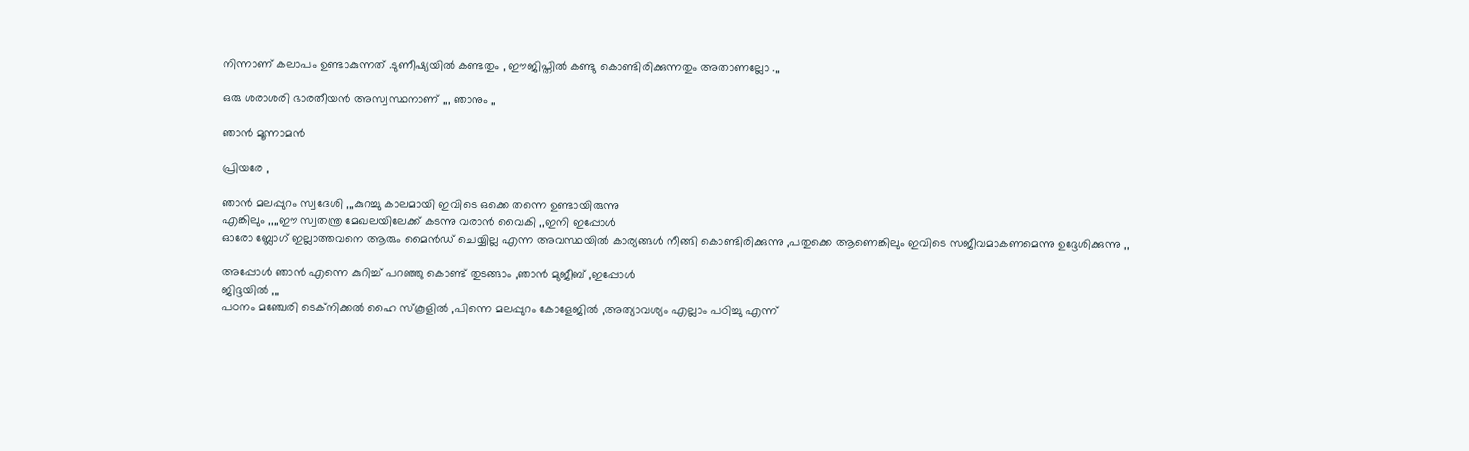നിന്നാണ് കലാപം ഉണ്ടാകുന്നത് .ടുണീഷ്യയില്‍ കണ്ടതും , ഈജിപ്തില്‍ കണ്ടു കൊണ്ടിരിക്കുന്നതും അതാണല്ലോ .,,

ഒരു ശരാശരി ഭാരതീയന്‍ അസ്വസ്ഥനാണ് ,,, ഞാനും ,,

ഞാന്‍ മൂന്നാമന്‍

പ്രിയരേ ,

ഞാന്‍ മലപ്പുറം സ്വദേശി ,,,കുറച്ചു കാലമായി ഇവിടെ ഒക്കെ തന്നെ ഉണ്ടായിരുന്നു
എങ്കിലും ,,,,ഈ സ്വതന്ത്ര മേഖലയിലേക്ക് കടന്നു വരാന്‍ വൈകി ,,ഇനി ഇപ്പോള്‍
ഓരോ ബ്ലോഗ്‌ ഇല്ലാത്തവനെ ആരും മൈന്‍ഡ്‌ ചെയ്യില്ല എന്ന അവസ്ഥയില്‍ കാര്യങ്ങള്‍ നീങ്ങി കൊണ്ടിരിക്കുന്നു ,പതുക്കെ ആണെങ്കിലും ഇവിടെ സജീവമാകണമെന്നു ഉദ്ദേശിക്കുന്നു ,,

അപ്പോള്‍ ഞാന്‍ എന്നെ കുറിച്ച് പറഞ്ഞു കൊണ്ട് തുടങ്ങാം ,ഞാന്‍ മുജീബ്‌ ,ഇപ്പോള്‍
ജിദ്ദയില്‍ ,,,
പഠനം മഞ്ചേരി ടെക്നിക്കല്‍ ഹൈ സ്കൂളില്‍ ,പിന്നെ മലപ്പുറം കോളേജില്‍ ,അത്യാവശ്യം എല്ലാം പഠിച്ചു എന്ന്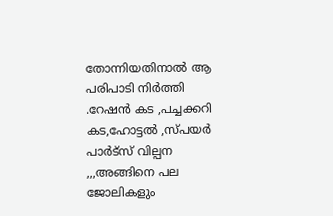തോന്നിയതിനാല്‍ ആ പരിപാടി നിര്‍ത്തി .റേഷന്‍ കട ,പച്ചക്കറി കട,ഹോട്ടല്‍ ,സ്പയര്‍ പാര്‍ട്സ് വില്പന ,,,അങ്ങിനെ പല ജോലികളും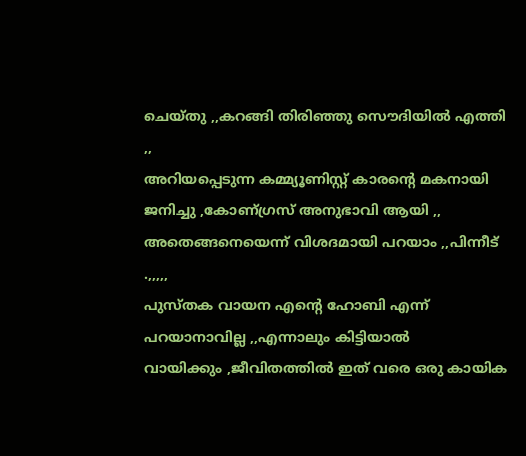ചെയ്തു ,,കറങ്ങി തിരിഞ്ഞു സൌദിയില്‍ എത്തി ,,
അറിയപ്പെടുന്ന കമ്മ്യൂണിസ്റ്റ്‌ കാരന്റെ മകനായി ജനിച്ചു ,കോണ്ഗ്രസ് അനുഭാവി ആയി ,, അതെങ്ങനെയെന്ന് വിശദമായി പറയാം ,,പിന്നീട് .,,,,,
പുസ്തക വായന എന്റെ ഹോബി എന്ന് പറയാനാവില്ല ,,എന്നാലും കിട്ടിയാല്‍
വായിക്കും ,ജീവിതത്തില്‍ ഇത് വരെ ഒരു കായിക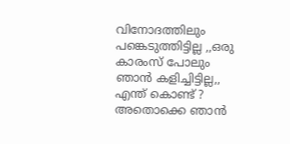വിനോദത്തിലും പങ്കെടുത്തിട്ടില്ല ,,ഒരു കാരംസ്‌ പോലും ഞാന്‍ കളിച്ചിട്ടില്ല,, എന്ത് കൊണ്ട് ?
അതൊക്കെ ഞാന്‍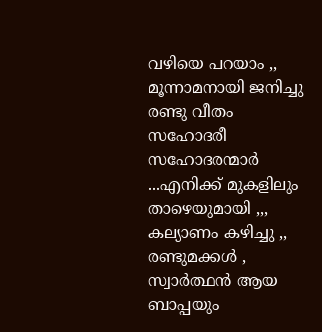വഴിയെ പറയാം ,,
മൂന്നാമനായി ജനിച്ചു രണ്ടു വീതം സഹോദരീ സഹോദരന്മാര്‍ ...എനിക്ക് മുകളിലും താഴെയുമായി ,,,
കല്യാണം കഴിച്ചു ,, രണ്ടുമക്കള്‍ , സ്വാര്‍ത്ഥന്‍ ആയ ബാപ്പയും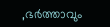,ഭര്‍ത്താവും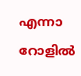എന്നാ റോളില്‍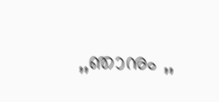,,ഞാനും ,,